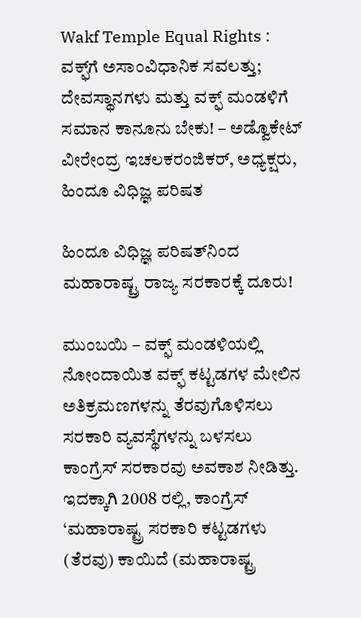Wakf Temple Equal Rights : ವಕ್ಫ್‌ಗೆ ಅಸಾಂವಿಧಾನಿಕ ಸವಲತ್ತು; ದೇವಸ್ಥಾನಗಳು ಮತ್ತು ವಕ್ಫ್ ಮಂಡಳಿಗೆ ಸಮಾನ ಕಾನೂನು ಬೇಕು! – ಅಡ್ವೊಕೇಟ್ ವೀರೇಂದ್ರ ಇಚಲಕರಂಜಿ‍ಕರ್, ಅಧ್ಯಕ್ಷರು, ಹಿಂದೂ ವಿಧಿಜ್ಞ ಪರಿಷತ

ಹಿಂದೂ ವಿಧಿಜ್ಞ ಪರಿಷತ್‌ನಿಂದ ಮಹಾರಾಷ್ಟ್ರ ರಾಜ್ಯ ಸರಕಾರಕ್ಕೆ ದೂರು!

ಮುಂಬಯಿ – ವಕ್ಫ್ ಮಂಡಳಿಯಲ್ಲಿ ನೋಂದಾಯಿತ ವಕ್ಫ್ ಕಟ್ಟಡಗಳ ಮೇಲಿನ ಅತಿಕ್ರಮಣಗಳನ್ನು ತೆರವುಗೊಳಿಸಲು ಸರಕಾರಿ ವ್ಯವಸ್ಥೆಗಳನ್ನು ಬಳಸಲು ಕಾಂಗ್ರೆಸ್ ಸರಕಾರವು ಅವಕಾಶ ನೀಡಿತ್ತು. ಇದಕ್ಕಾಗಿ 2008 ರಲ್ಲಿ, ಕಾಂಗ್ರೆಸ್ ‘ಮಹಾರಾಷ್ಟ್ರ ಸರಕಾರಿ ಕಟ್ಟಡಗಳು (ತೆರವು) ಕಾಯಿದೆ (ಮಹಾರಾಷ್ಟ್ರ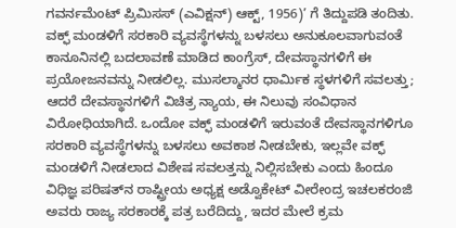ಗವರ್ನಮೆಂಟ್ ಪ್ರಿಮಿಸಸ್ (ಎವಿಕ್ಷನ್) ಆಕ್ಟ್, 1956)’ ಗೆ ತಿದ್ದುಪಡಿ ತಂದಿತು. ವಕ್ಫ್ ಮಂಡಳಿಗೆ ಸರಕಾರಿ ವ್ಯವಸ್ಥೆಗಳನ್ನು ಬಳಸಲು ಅನುಕೂಲವಾಗುವಂತೆ ಕಾನೂನಿನಲ್ಲಿ ಬದಲಾವಣೆ ಮಾಡಿದ ಕಾಂಗ್ರೆಸ್, ದೇವಸ್ಥಾನಗಳಿಗೆ ಈ ಪ್ರಯೋಜನವನ್ನು ನೀಡಲಿಲ್ಲ. ಮುಸಲ್ಮಾನರ ಧಾರ್ಮಿಕ ಸ್ಥಳಗಳಿಗೆ ಸವಲತ್ತು; ಆದರೆ ದೇವಸ್ಥಾನಗಳಿಗೆ ವಿಚಿತ್ರ ನ್ಯಾಯ, ಈ ನಿಲುವು ಸಂವಿಧಾನ ವಿರೋಧಿಯಾಗಿದೆ. ಒಂದೋ ವಕ್ಫ್ ಮಂಡಳಿಗೆ ಇರುವಂತೆ ದೇವಸ್ಥಾನಗಳಿಗೂ ಸರಕಾರಿ ವ್ಯವಸ್ಥೆಗಳನ್ನು ಬಳಸಲು ಅವಕಾಶ ನೀಡಬೇಕು, ಇಲ್ಲವೇ ವಕ್ಫ್ ಮಂಡಳಿಗೆ ನೀಡಲಾದ ವಿಶೇಷ ಸವಲತ್ತನ್ನು ನಿಲ್ಲಿಸಬೇಕು ಎಂದು ಹಿಂದೂ ವಿಧಿಜ್ಞ ಪರಿಷತ್‌ನ ರಾಷ್ಟ್ರೀಯ ಅಧ್ಯಕ್ಷ ಅಡ್ವೊಕೇಟ್ ವೀರೇಂದ್ರ ಇಚಲಕರಂಜಿ ಅವರು ರಾಜ್ಯ ಸರಕಾರಕ್ಕೆ ಪತ್ರ ಬರೆದಿದ್ದು, ಇದರ ಮೇಲೆ ಕ್ರಮ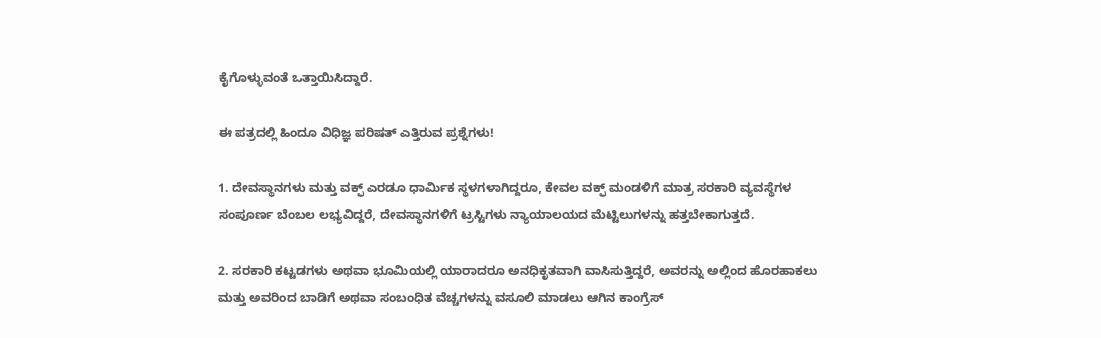ಕೈಗೊಳ್ಳುವಂತೆ ಒತ್ತಾಯಿಸಿದ್ದಾರೆ.

ಈ ಪತ್ರದಲ್ಲಿ ಹಿಂದೂ ವಿಧಿಜ್ಞ ಪರಿಷತ್ ಎತ್ತಿರುವ ಪ್ರಶ್ನೆಗಳು!

1. ದೇವಸ್ಥಾನಗಳು ಮತ್ತು ವಕ್ಫ್ ಎರಡೂ ಧಾರ್ಮಿಕ ಸ್ಥಳಗಳಾಗಿದ್ದರೂ, ಕೇವಲ ವಕ್ಫ್ ಮಂಡಳಿಗೆ ಮಾತ್ರ ಸರಕಾರಿ ವ್ಯವಸ್ಥೆಗಳ ಸಂಪೂರ್ಣ ಬೆಂಬಲ ಲಭ್ಯವಿದ್ದರೆ, ದೇವಸ್ಥಾನಗಳಿಗೆ ಟ್ರಸ್ಟಿಗಳು ನ್ಯಾಯಾಲಯದ ಮೆಟ್ಟಿಲುಗಳನ್ನು ಹತ್ತಬೇಕಾಗುತ್ತದೆ.

2. ಸರಕಾರಿ ಕಟ್ಟಡಗಳು ಅಥವಾ ಭೂಮಿಯಲ್ಲಿ ಯಾರಾದರೂ ಅನಧಿಕೃತವಾಗಿ ವಾಸಿಸುತ್ತಿದ್ದರೆ, ಅವರನ್ನು ಅಲ್ಲಿಂದ ಹೊರಹಾಕಲು ಮತ್ತು ಅವರಿಂದ ಬಾಡಿಗೆ ಅಥವಾ ಸಂಬಂಧಿತ ವೆಚ್ಚಗಳನ್ನು ವಸೂಲಿ ಮಾಡಲು ಆಗಿನ ಕಾಂಗ್ರೆಸ್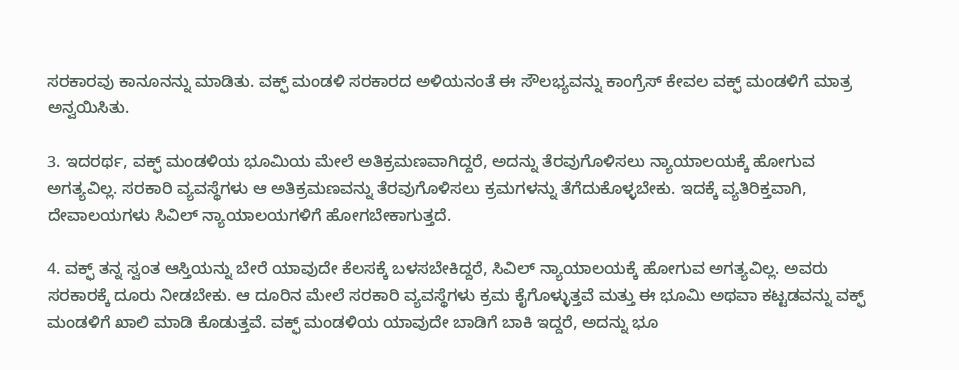ಸರಕಾರವು ಕಾನೂನನ್ನು ಮಾಡಿತು. ವಕ್ಫ್ ಮಂಡಳಿ ಸರಕಾರದ ಅಳಿಯನಂತೆ ಈ ಸೌಲಭ್ಯವನ್ನು ಕಾಂಗ್ರೆಸ್ ಕೇವಲ ವಕ್ಫ್ ಮಂಡಳಿಗೆ ಮಾತ್ರ ಅನ್ವಯಿಸಿತು.

3. ಇದರರ್ಥ, ವಕ್ಫ್ ಮಂಡಳಿಯ ಭೂಮಿಯ ಮೇಲೆ ಅತಿಕ್ರಮಣವಾಗಿದ್ದರೆ, ಅದನ್ನು ತೆರವುಗೊಳಿಸಲು ನ್ಯಾಯಾಲಯಕ್ಕೆ ಹೋಗುವ ಅಗತ್ಯವಿಲ್ಲ. ಸರಕಾರಿ ವ್ಯವಸ್ಥೆಗಳು ಆ ಅತಿಕ್ರಮಣವನ್ನು ತೆರವುಗೊಳಿಸಲು ಕ್ರಮಗಳನ್ನು ತೆಗೆದುಕೊಳ್ಳಬೇಕು. ಇದಕ್ಕೆ ವ್ಯತಿರಿಕ್ತವಾಗಿ, ದೇವಾಲಯಗಳು ಸಿವಿಲ್ ನ್ಯಾಯಾಲಯಗಳಿಗೆ ಹೋಗಬೇಕಾಗುತ್ತದೆ.

4. ವಕ್ಫ್ ತನ್ನ ಸ್ವಂತ ಆಸ್ತಿಯನ್ನು ಬೇರೆ ಯಾವುದೇ ಕೆಲಸಕ್ಕೆ ಬಳಸಬೇಕಿದ್ದರೆ, ಸಿವಿಲ್ ನ್ಯಾಯಾಲಯಕ್ಕೆ ಹೋಗುವ ಅಗತ್ಯವಿಲ್ಲ. ಅವರು ಸರಕಾರಕ್ಕೆ ದೂರು ನೀಡಬೇಕು. ಆ ದೂರಿನ ಮೇಲೆ ಸರಕಾರಿ ವ್ಯವಸ್ಥೆಗಳು ಕ್ರಮ ಕೈಗೊಳ್ಳುತ್ತವೆ ಮತ್ತು ಈ ಭೂಮಿ ಅಥವಾ ಕಟ್ಟಡವನ್ನು ವಕ್ಫ್ ಮಂಡಳಿಗೆ ಖಾಲಿ ಮಾಡಿ ಕೊಡುತ್ತವೆ. ವಕ್ಫ್ ಮಂಡಳಿಯ ಯಾವುದೇ ಬಾಡಿಗೆ ಬಾಕಿ ಇದ್ದರೆ, ಅದನ್ನು ಭೂ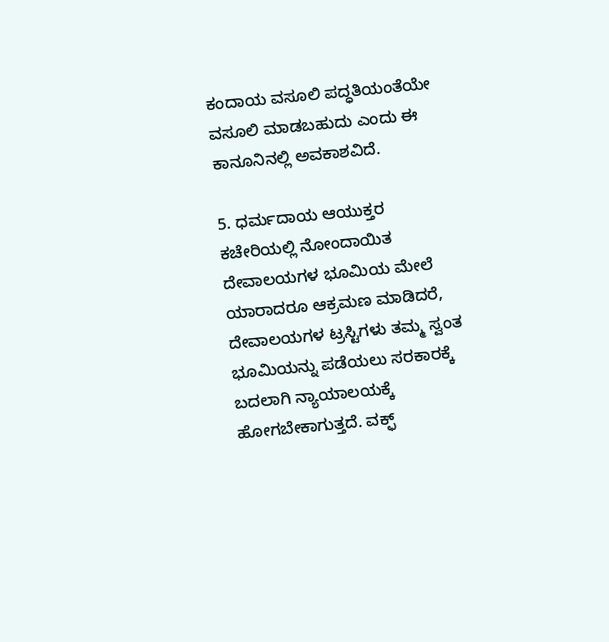ಕಂದಾಯ ವಸೂಲಿ ಪದ್ಧತಿಯಂತೆಯೇ ವಸೂಲಿ ಮಾಡಬಹುದು ಎಂದು ಈ ಕಾನೂನಿನಲ್ಲಿ ಅವಕಾಶವಿದೆ.

5. ಧರ್ಮದಾಯ ಆಯುಕ್ತರ ಕಚೇರಿಯಲ್ಲಿ ನೋಂದಾಯಿತ ದೇವಾಲಯಗಳ ಭೂಮಿಯ ಮೇಲೆ ಯಾರಾದರೂ ಆಕ್ರಮಣ ಮಾಡಿದರೆ, ದೇವಾಲಯಗಳ ಟ್ರಸ್ಟಿಗಳು ತಮ್ಮ ಸ್ವಂತ ಭೂಮಿಯನ್ನು ಪಡೆಯಲು ಸರಕಾರಕ್ಕೆ ಬದಲಾಗಿ ನ್ಯಾಯಾಲಯಕ್ಕೆ ಹೋಗಬೇಕಾಗುತ್ತದೆ. ವಕ್ಫ್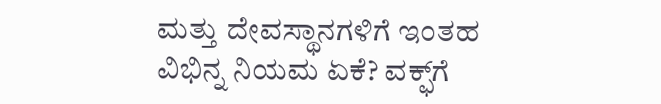ಮತ್ತು ದೇವಸ್ಥಾನಗಳಿಗೆ ಇಂತಹ ವಿಭಿನ್ನ ನಿಯಮ ಏಕೆ? ವಕ್ಫ್‌ಗೆ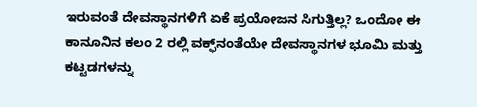ಇರುವಂತೆ ದೇವಸ್ಥಾನಗಳಿಗೆ ಏಕೆ ಪ್ರಯೋಜನ ಸಿಗುತ್ತಿಲ್ಲ? ಒಂದೋ ಈ ಕಾನೂನಿನ ಕಲಂ 2 ರಲ್ಲಿ ವಕ್ಫ್‌ನಂತೆಯೇ ದೇವಸ್ಥಾನಗಳ ಭೂಮಿ ಮತ್ತು ಕಟ್ಟಡಗಳನ್ನು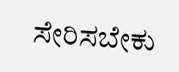ಸೇರಿಸಬೇಕು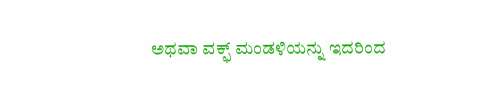ಅಥವಾ ವಕ್ಫ್ ಮಂಡಳಿಯನ್ನು ಇದರಿಂದ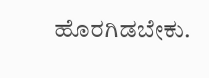ಹೊರಗಿಡಬೇಕು.